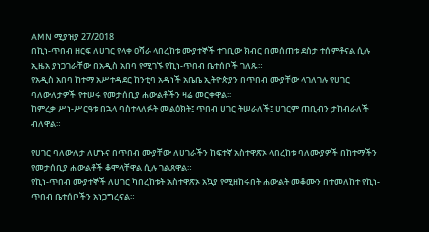AMN ሚያዝያ 27/2018
በኪነ-ጥበብ ዘርፍ ለሀገር የላቀ ዐሻራ ላበረከቱ ሙያተኞች ተገቢው ክብር በመሰጠቱ ደስታ ተሰምቶናል ሲሉ ኢዜአ ያነጋገራቸው በአዲስ አበባ የሚገኙ የኪነ-ጥበብ ቤተሰቦች ገለጹ።
የአዲስ አበባ ከተማ አሥተዳደር ከንቲባ አዳነች አቤቤ ኢትዮጵያን በጥበብ ሙያቸው ላገለገሉ የሀገር ባለውለታዎች የተሠሩ የመታሰቢያ ሐውልቶችን ዛሬ መርቀዋል፡፡
ከምረቃ ሥነ-ሥርዓቱ በኋላ ባስተላለፉት መልዕክት፤ ጥበብ ሀገር ትሠራለች፤ ሀገርም ጠቢብን ታከብራለች ብለዋል።

የሀገር ባለውለታ ለሆኑና በጥበብ ሙያቸው ለሀገራችን ከፍተኛ አስተዋጽኦ ላበረከቱ ባለሙያዎች በከተማችን የመታሰቢያ ሐውልቶች ቆሞላቸዋል ሲሉ ገልጸዋል።
የኪነ-ጥበብ ሙያተኞች ለሀገር ካበረከቱት አስተዋጽኦ አኳያ የሚዘከሩበት ሐውልት መቆሙን በተመለከተ የኪነ-ጥበብ ቤተሰቦችን አነጋግረናል።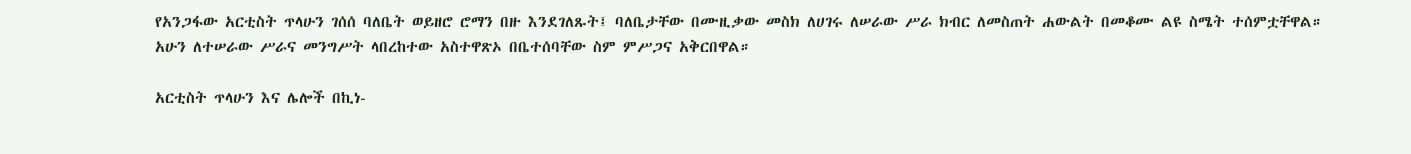የአንጋፋው አርቲስት ጥላሁን ገሰሰ ባለቤት ወይዘሮ ሮማን በዙ እንደገለጹት፤ ባለቤታቸው በሙዚቃው መስክ ለሀገሩ ለሠራው ሥራ ክብር ለመስጠት ሐውልት በመቆሙ ልዩ ስሜት ተሰምቷቸዋል።
አሁን ለተሠራው ሥራና መንግሥት ላበረከተው አስተዋጽኦ በቤተሰባቸው ስም ምሥጋና አቅርበዋል።

አርቲስት ጥላሁን እና ሌሎች በኪነ-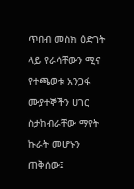ጥበብ መስክ ዕድገት ላይ የራሳቸውን ሚና የተጫወቱ አንጋፋ ሙያተኞችን ሀገር ስታከብራቸው ማየት ኩራት መሆኑን ጠቅሰው፤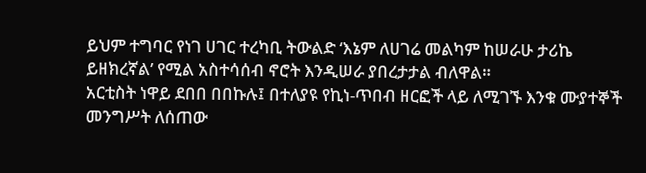ይህም ተግባር የነገ ሀገር ተረካቢ ትውልድ ‘እኔም ለሀገሬ መልካም ከሠራሁ ታሪኬ ይዘክረኛል’ የሚል አስተሳሰብ ኖሮት እንዲሠራ ያበረታታል ብለዋል።
አርቲስት ነዋይ ደበበ በበኩሉ፤ በተለያዩ የኪነ-ጥበብ ዘርፎች ላይ ለሚገኙ እንቁ ሙያተኞች መንግሥት ለሰጠው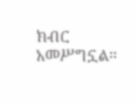ክብር አመሥግኗል።